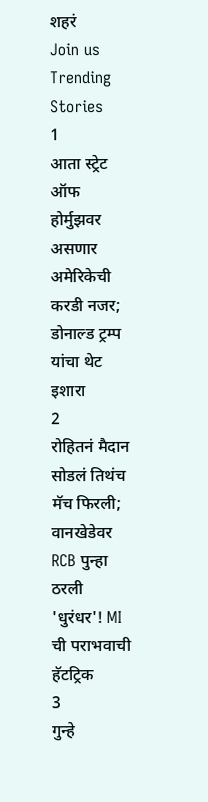शहरं
Join us
Trending Stories
1
आता स्ट्रेट ऑफ होर्मुझवर असणार अमेरिकेची करडी नजर; डोनाल्ड ट्रम्प यांचा थेट इशारा
2
रोहितनं मैदान सोडलं तिथंच मॅच फिरली; वानखेडेवर RCB पुन्हा ठरली 'धुरंधर'! MI ची पराभवाची हॅटट्रिक
3
गुन्हे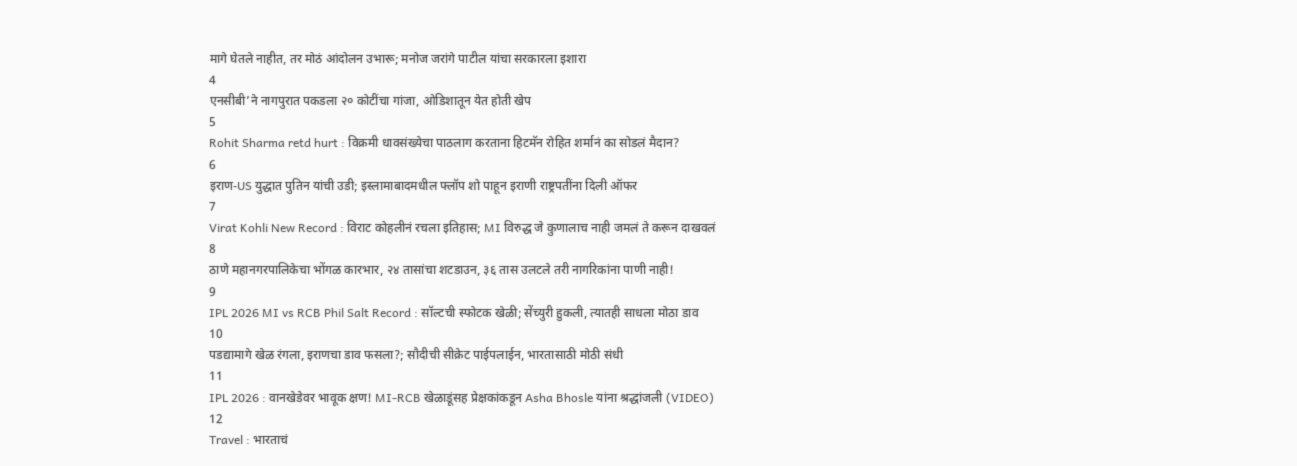मागे घेतले नाहीत, तर मोठं आंदोलन उभारू; मनोज जरांगे पाटील यांचा सरकारला इशारा
4
एनसीबी’ने नागपुरात पकडला २० कोटींचा गांजा, ओडिशातून येत होती खेप
5
Rohit Sharma retd hurt : विक्रमी धावसंख्येचा पाठलाग करताना हिटमॅन रोहित शर्मानं का सोडलं मैदान?
6
इराण-US युद्धात पुतिन यांची उडी; इस्लामाबादमधील फ्लॉप शो पाहून इराणी राष्ट्रपतींना दिली ऑफर
7
Virat Kohli New Record : विराट कोहलीनं रचला इतिहास; MI विरुद्ध जे कुणालाच नाही जमलं ते करून दाखवलं
8
ठाणे महानगरपालिकेचा भोंगळ कारभार, २४ तासांचा शटडाउन, ३६ तास उलटले तरी नागरिकांना पाणी नाही!
9
IPL 2026 MI vs RCB Phil Salt Record : सॉल्टची स्फोटक खेळी; सेंच्युरी हुकली, त्यातही साधला मोठा डाव
10
पडद्यामागे खेळ रंगला, इराणचा डाव फसला?; सौदीची सीक्रेट पाईपलाईन, भारतासाठी मोठी संधी
11
IPL 2026 : वानखेडेवर भावूक क्षण! MI-RCB खेळाडूंसह प्रेक्षकांकडून Asha Bhosle यांना श्रद्धांजली (VIDEO)
12
Travel : भारताचं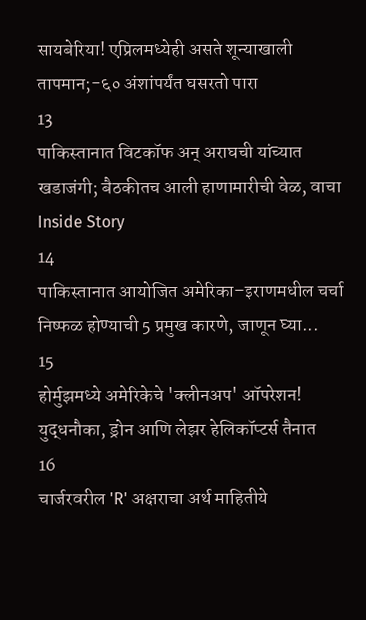सायबेरिया! एप्रिलमध्येही असते शून्याखाली तापमान;-६० अंशांपर्यंत घसरतो पारा
13
पाकिस्तानात विटकॉफ अन् अराघची यांच्यात खडाजंगी; बैठकीतच आली हाणामारीची वेळ, वाचा Inside Story
14
पाकिस्तानात आयोजित अमेरिका–इराणमधील चर्चा निष्फळ होण्याची 5 प्रमुख कारणे, जाणून घ्या...
15
होर्मुझमध्ये अमेरिकेचे 'क्लीनअप' ऑपरेशन! युद्धनौका, ड्रोन आणि लेझर हेलिकॉप्टर्स तैनात
16
चार्जरवरील 'R' अक्षराचा अर्थ माहितीये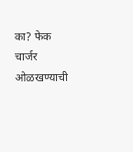का? फेक चार्जर ओळखण्याची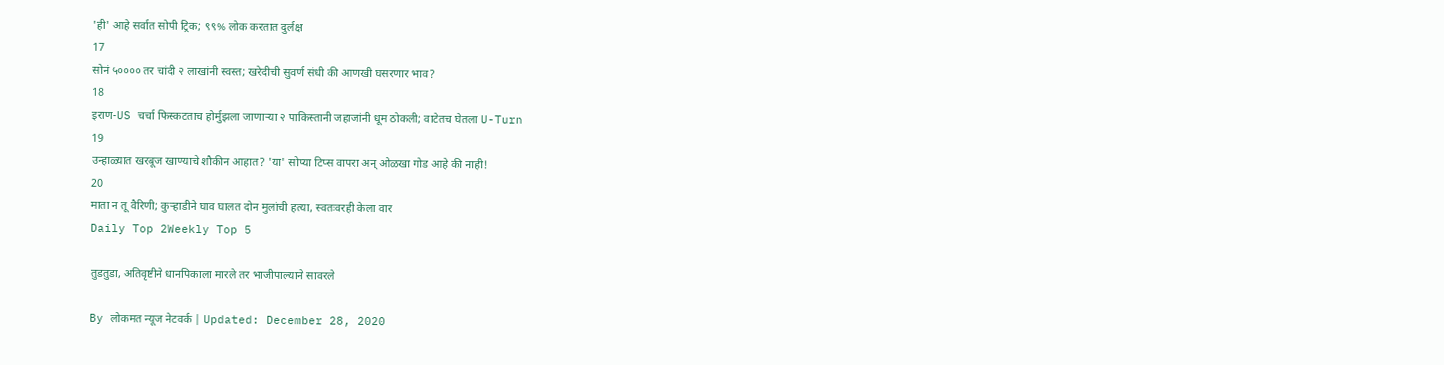'ही' आहे सर्वात सोपी ट्रिक; ९९% लोक करतात दुर्लक्ष
17
सोनं ५०००० तर चांदी २ लाखांनी स्वस्त; खरेदीची सुवर्ण संधी की आणखी घसरणार भाव?
18
इराण-US चर्चा फिस्कटताच होर्मुझला जाणाऱ्या २ पाकिस्तानी जहाजांनी धूम ठोकली; वाटेतच घेतला U-Turn
19
उन्हाळ्यात खरबूज खाण्याचे शौकीन आहात? 'या' सोप्या टिप्स वापरा अन् ओळखा गोड आहे की नाही!
20
माता न तू वैरिणी; कुऱ्हाडीने घाव घालत दोन मुलांची हत्या, स्वतःवरही केला वार
Daily Top 2Weekly Top 5

तुडतुडा, अतिवृष्टीने धानपिकाला मारले तर भाजीपाल्याने सावरले

By लोकमत न्यूज नेटवर्क | Updated: December 28, 2020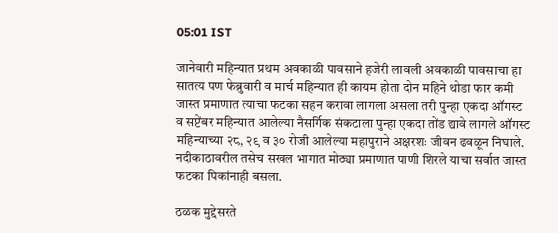05:01 IST

जानेवारी महिन्यात प्रथम अवकाळी पावसाने हजेरी लावली अवकाळी पावसाचा हा सातत्य पण फेब्रुवारी व मार्च महिन्यात ही कायम होता दोन महिने थोडा फार कमी जास्त प्रमाणात त्याचा फटका सहन करावा लागला असला तरी पुन्हा एकदा ऑगस्ट व सप्टेंबर महिन्यात आलेल्या नैसर्गिक संकटाला पुन्हा एकदा तोंड द्यावे लागले ऑगस्ट महिन्याच्या २८, २९ व ३० रोजी आलेल्या महापुराने अक्षरशः जीवन ढवळून निघाले. नदीकाठावरील तसेच सखल भागात मोठ्या प्रमाणात पाणी शिरले याचा सर्वात जास्त फटका पिकांनाही बसला.

ठळक मुद्देसरते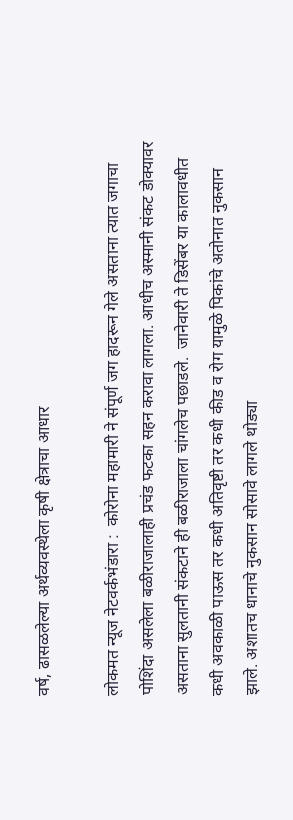वर्ष, ढासळलेल्या अर्थव्यवस्थेला कृषी क्षेत्राचा आधार

लोकमत न्यूज नेटवर्कभंडारा :  कोरोना महामारी ने संपूर्ण जग हादरून गेले असताना त्यात जगाचा पोशिंदा असलेला बळीराजालाही प्रचंड फटका सहन करावा लागला. आधीच अस्मानी संकट डोक्यावर असताना सुलतानी संकटाने ही बळीराजाला चांगलेच पछाडले.  जानेवारी ते डिसेंबर या कालावधीत कधी अवकाळी पाऊस तर कधी अतिवृष्टी तर कधी कीड व रोग यामुळे पिकांचे अतोनात नुकसान झाले. अशातच धानाचे नुकसान सोसावे लागले थोड्या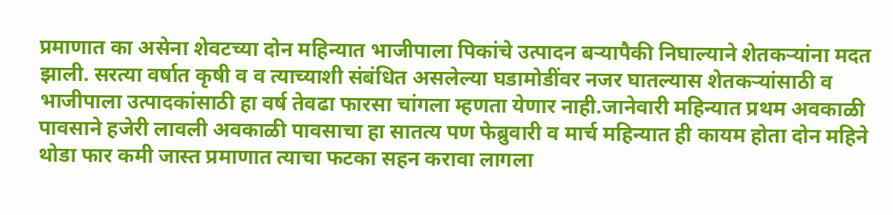प्रमाणात का असेना शेवटच्या दोन महिन्यात भाजीपाला पिकांचे उत्पादन बऱ्यापैकी निघाल्याने शेतकऱ्यांना मदत झाली. सरत्या वर्षात कृषी व व त्याच्याशी संबंधित असलेल्या घडामोडींवर नजर घातल्यास शेतकऱ्यांसाठी व भाजीपाला उत्पादकांसाठी हा वर्ष तेवढा फारसा चांगला म्हणता येणार नाही.जानेवारी महिन्यात प्रथम अवकाळी पावसाने हजेरी लावली अवकाळी पावसाचा हा सातत्य पण फेब्रुवारी व मार्च महिन्यात ही कायम होता दोन महिने थोडा फार कमी जास्त प्रमाणात त्याचा फटका सहन करावा लागला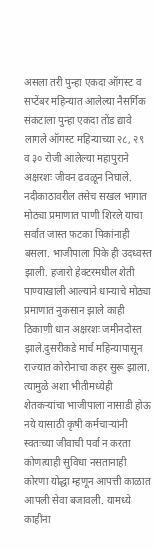असला तरी पुन्हा एकदा ऑगस्ट व सप्टेंबर महिन्यात आलेल्या नैसर्गिक संकटाला पुन्हा एकदा तोंड द्यावे लागले ऑगस्ट महिन्याच्या २८, २९ व ३० रोजी आलेल्या महापुराने अक्षरशः जीवन ढवळून निघाले. नदीकाठावरील तसेच सखल भागात मोठ्या प्रमाणात पाणी शिरले याचा सर्वात जास्त फटका पिकांनाही बसला. भाजीपाला पिके ही उदध्वस्त झाली. हजारो हेक्टरमधील शेती पाण्याखाली आल्याने धान्याचे मोठ्या प्रमाणात नुकसान झाले काही ठिकाणी धान अक्षरशः जमीनदोस्त झाले.दुसरीकडे मार्च महिन्यापासून राज्यात कोरोनाचा कहर सुरू झाला.  त्यामुळे अशा भीतीमध्येही शेतकऱ्यांचा भाजीपाला नासाडी होऊ नये यासाठी कृषी कर्मचाऱ्यांनी स्वतःच्या जीवाची पर्वा न करता कोणत्याही सुविधा नसतानाही कोरणा योद्धा म्हणून आपत्ती काळात आपली सेवा बजावली. यामध्ये काहींना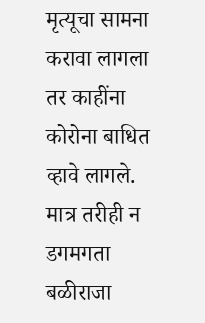मृत्यूचा सामना करावा लागला तर काहींना कोरोना बाधित व्हावे लागले. मात्र तरीही न डगमगता बळीराजा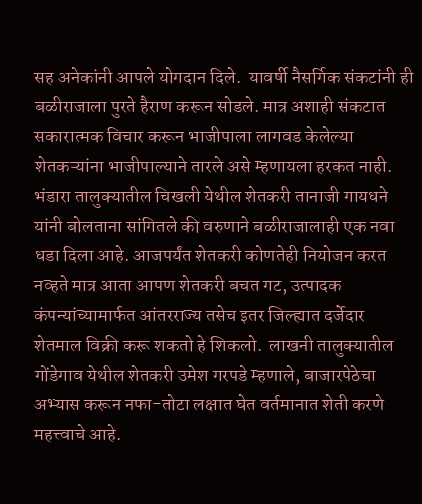सह अनेकांनी आपले योगदान दिले.  यावर्षी नैसर्गिक संकटांनी ही बळीराजाला पुरते हैराण करून सोडले. मात्र अशाही संकटात सकारात्मक विचार करून भाजीपाला लागवड केलेल्या शेतकऱ्यांना भाजीपाल्याने तारले असे म्हणायला हरकत नाही. भंडारा तालुक्यातील चिखली येथील शेतकरी तानाजी गायधने यांनी बोलताना सांगितले की वरुणाने बळीराजालाही एक नवा धडा दिला आहे. आजपर्यंत शेतकरी कोणतेही नियोजन करत नव्हते मात्र आता आपण शेतकरी बचत गट, उत्पादक कंपन्यांच्यामार्फत आंतरराज्य तसेच इतर जिल्ह्यात दर्जेदार शेतमाल विक्री करू शकतो हे शिकलो.  लाखनी तालुक्यातील गोंडेगाव येथील शेतकरी उमेश गरपडे म्हणाले, बाजारपेठेचा अभ्यास करून नफा-तोटा लक्षात घेत वर्तमानात शेती करणे महत्त्वाचे आहे.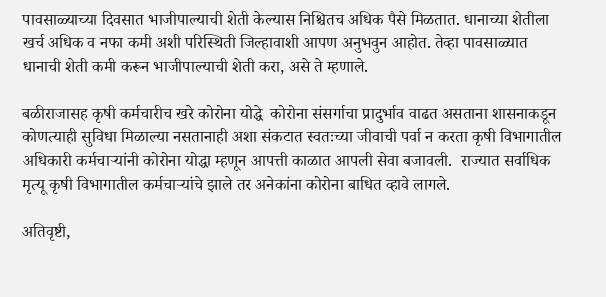पावसाळ्याच्या दिवसात भाजीपाल्याची शेती केल्यास निश्चितच अधिक पैसे मिळतात. धानाच्या शेतीला खर्च अधिक व नफा कमी अशी परिस्थिती जिल्हावाशी आपण अनुभवुन आहोत. तेव्हा पावसाळ्यात धानाची शेती कमी करून भाजीपाल्याची शेती करा, असे ते म्हणाले.

बळीराजासह कृषी कर्मचारीच खरे कोरोना योद्धे  कोरोना संसर्गाचा प्रादुर्भाव वाढत असताना शासनाकडून कोणत्याही सुविधा मिळाल्या नसतानाही अशा संकटात स्वतःच्या जीवाची पर्वा न करता कृषी विभागातील अधिकारी कर्मचाऱ्यांनी कोरोना योद्धा म्हणून आपत्ती काळात आपली सेवा बजावली.  राज्यात सर्वाधिक मृत्यू कृषी विभागातील कर्मचाऱ्यांचे झाले तर अनेकांना कोरोना बाधित व्हावे लागले.

अतिवृष्टी,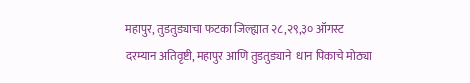महापुर, तुडतुड्याचा फटका जिल्ह्यात २८,२९,३० ऑगस्ट दरम्यान अतिवृष्टी, महापुर आणि तुडतुड्याने  धान पिकाचे मोठ्या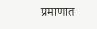प्रमाणात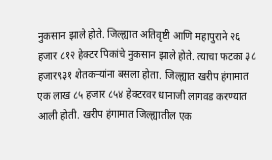नुकसान झाले होते. जिल्ह्यात अतिवृष्टी आणि महापुराने २६ हजार ८१२ हेक्टर पिकांचे नुकसान झाले होते. त्याचा फटका ३८  हजार९३१ शेतकऱ्यांना बसला होता. जिल्ह्यात खरीप हंगामात एक लाख ८५ हजार ८५४ हेक्टरवर धानाजी लागवड करण्यात आली होती. खरीप हंगामात जिल्ह्यातील एक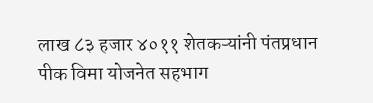लाख ८३ हजार ४०११ शेतकऱ्यांनी पंतप्रधान पीक विमा योजनेत सहभाग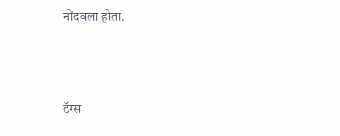नोंदवला होता.



टॅग्स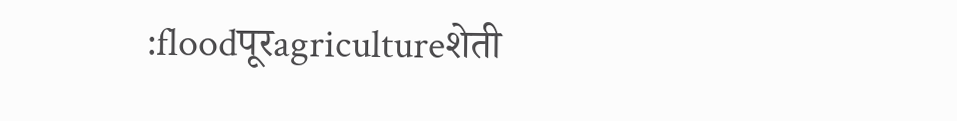:floodपूरagricultureशेती